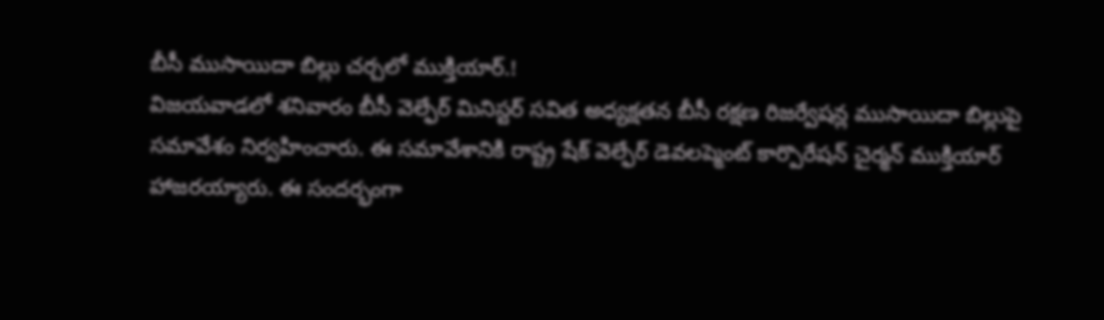బీసీ ముసాయిదా బిల్లు చర్చలో ముక్తియార్.!
విజయవాడలో శనివారం బీసీ వెల్ఫేర్ మినిస్టర్ సవిత అధ్యక్షతన బీసీ రక్షణ రిజర్వేషన్ల ముసాయిదా బిల్లుపై సమావేశం నిర్వహించారు. ఈ సమావేశానికి రాష్ట్ర షేక్ వెల్ఫేర్ డెవలప్మెంట్ కార్పొరేషన్ చైర్మన్ ముక్తియార్ హాజరయ్యారు. ఈ సందర్భంగా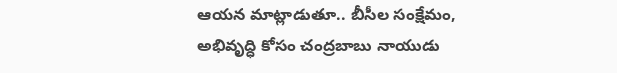ఆయన మాట్లాడుతూ.. బీసీల సంక్షేమం, అభివృద్ధి కోసం చంద్రబాబు నాయుడు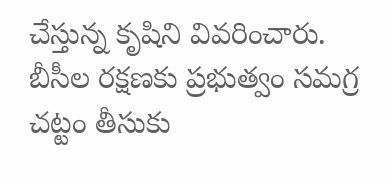చేస్తున్న కృషిని వివరించారు. బీసీల రక్షణకు ప్రభుత్వం సమగ్ర చట్టం తీసుకు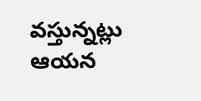వస్తున్నట్లు ఆయన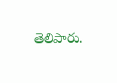తెలిపారు.